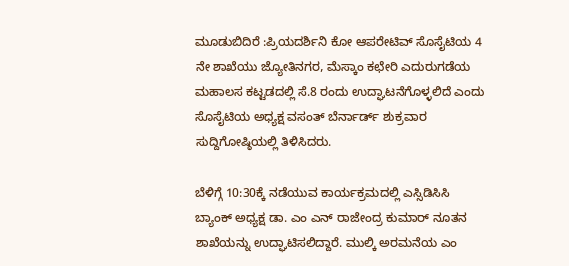ಮೂಡುಬಿದಿರೆ :ಪ್ರಿಯದರ್ಶಿನಿ ಕೋ ಆಪರೇಟಿವ್ ಸೊಸೈಟಿಯ 4 ನೇ ಶಾಖೆಯು ಜ್ಯೋತಿನಗರ, ಮೆಸ್ಕಾಂ ಕಛೇರಿ ಎದುರುಗಡೆಯ ಮಹಾಲಸ ಕಟ್ಟಡದಲ್ಲಿ ಸೆ.8 ರಂದು ಉದ್ಘಾಟನೆಗೊಳ್ಳಲಿದೆ ಎಂದು ಸೊಸೈಟಿಯ ಅಧ್ಯಕ್ಷ ವಸಂತ್ ಬೆರ್ನಾರ್ಡ್ ಶುಕ್ರವಾರ ಸುದ್ದಿಗೋಷ್ಠಿಯಲ್ಲಿ ತಿಳಿಸಿದರು.

ಬೆಳಿಗ್ಗೆ 10:30ಕ್ಕೆ ನಡೆಯುವ ಕಾರ್ಯಕ್ರಮದಲ್ಲಿ ಎಸ್ಸಿಡಿಸಿಸಿ ಬ್ಯಾಂಕ್ ಅಧ್ಯಕ್ಷ ಡಾ. ಎಂ ಎನ್ ರಾಜೇಂದ್ರ ಕುಮಾರ್ ನೂತನ ಶಾಖೆಯನ್ನು ಉದ್ಘಾಟಿಸಲಿದ್ದಾರೆ. ಮುಲ್ಕಿ ಅರಮನೆಯ ಎಂ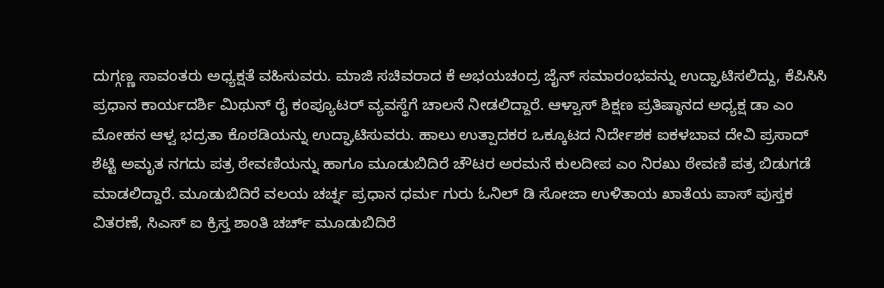ದುಗ್ಗಣ್ಣ ಸಾವಂತರು ಅಧ್ಯಕ್ಷತೆ ವಹಿಸುವರು. ಮಾಜಿ ಸಚಿವರಾದ ಕೆ ಅಭಯಚಂದ್ರ ಜೈನ್ ಸಮಾರಂಭವನ್ನು ಉದ್ಘಾಟಿಸಲಿದ್ದು, ಕೆಪಿಸಿಸಿ ಪ್ರಧಾನ ಕಾರ್ಯದರ್ಶಿ ಮಿಥುನ್ ರೈ ಕಂಪ್ಯೂಟರ್ ವ್ಯವಸ್ಥೆಗೆ ಚಾಲನೆ ನೀಡಲಿದ್ದಾರೆ. ಆಳ್ವಾಸ್ ಶಿಕ್ಷಣ ಪ್ರತಿಷ್ಠಾನದ ಅಧ್ಯಕ್ಷ ಡಾ ಎಂ ಮೋಹನ ಆಳ್ವ ಭದ್ರತಾ ಕೊಠಡಿಯನ್ನು ಉದ್ಘಾಟಿಸುವರು. ಹಾಲು ಉತ್ಪಾದಕರ ಒಕ್ಕೂಟದ ನಿರ್ದೇಶಕ ಐಕಳಬಾವ ದೇವಿ ಪ್ರಸಾದ್ ಶೆಟ್ಟಿ ಅಮೃತ ನಗದು ಪತ್ರ ಠೇವಣಿಯನ್ನು ಹಾಗೂ ಮೂಡುಬಿದಿರೆ ಚೌಟರ ಅರಮನೆ ಕುಲದೀಪ ಎಂ ನಿರಖು ಠೇವಣಿ ಪತ್ರ ಬಿಡುಗಡೆ ಮಾಡಲಿದ್ದಾರೆ. ಮೂಡುಬಿದಿರೆ ವಲಯ ಚರ್ಚ್ನ ಪ್ರಧಾನ ಧರ್ಮ ಗುರು ಓನಿಲ್ ಡಿ ಸೋಜಾ ಉಳಿತಾಯ ಖಾತೆಯ ಪಾಸ್ ಪುಸ್ತಕ ವಿತರಣೆ, ಸಿಎಸ್ ಐ ಕ್ರಿಸ್ತ ಶಾಂತಿ ಚರ್ಚ್ ಮೂಡುಬಿದಿರೆ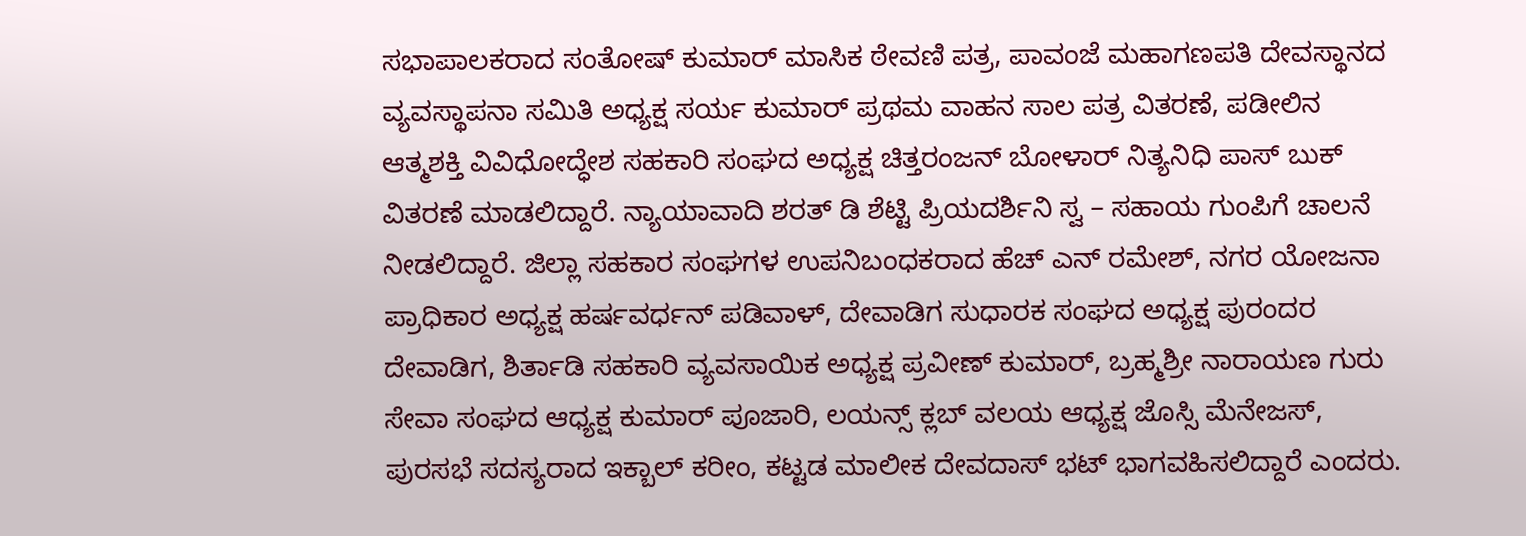ಸಭಾಪಾಲಕರಾದ ಸಂತೋಷ್ ಕುಮಾರ್ ಮಾಸಿಕ ಠೇವಣಿ ಪತ್ರ, ಪಾವಂಜೆ ಮಹಾಗಣಪತಿ ದೇವಸ್ಥಾನದ ವ್ಯವಸ್ಥಾಪನಾ ಸಮಿತಿ ಅಧ್ಯಕ್ಷ ಸರ್ಯ ಕುಮಾರ್ ಪ್ರಥಮ ವಾಹನ ಸಾಲ ಪತ್ರ ವಿತರಣೆ, ಪಡೀಲಿನ ಆತ್ಮಶಕ್ತಿ ವಿವಿಧೋದ್ಧೇಶ ಸಹಕಾರಿ ಸಂಘದ ಅಧ್ಯಕ್ಷ ಚಿತ್ತರಂಜನ್ ಬೋಳಾರ್ ನಿತ್ಯನಿಧಿ ಪಾಸ್ ಬುಕ್ ವಿತರಣೆ ಮಾಡಲಿದ್ದಾರೆ. ನ್ಯಾಯಾವಾದಿ ಶರತ್ ಡಿ ಶೆಟ್ಟಿ ಪ್ರಿಯದರ್ಶಿನಿ ಸ್ವ – ಸಹಾಯ ಗುಂಪಿಗೆ ಚಾಲನೆ ನೀಡಲಿದ್ದಾರೆ. ಜಿಲ್ಲಾ ಸಹಕಾರ ಸಂಘಗಳ ಉಪನಿಬಂಧಕರಾದ ಹೆಚ್ ಎನ್ ರಮೇಶ್, ನಗರ ಯೋಜನಾ ಪ್ರಾಧಿಕಾರ ಅಧ್ಯಕ್ಷ ಹರ್ಷವರ್ಧನ್ ಪಡಿವಾಳ್, ದೇವಾಡಿಗ ಸುಧಾರಕ ಸಂಘದ ಅಧ್ಯಕ್ಷ ಪುರಂದರ ದೇವಾಡಿಗ, ಶಿರ್ತಾಡಿ ಸಹಕಾರಿ ವ್ಯವಸಾಯಿಕ ಅಧ್ಯಕ್ಷ ಪ್ರವೀಣ್ ಕುಮಾರ್, ಬ್ರಹ್ಮಶ್ರೀ ನಾರಾಯಣ ಗುರು ಸೇವಾ ಸಂಘದ ಆಧ್ಯಕ್ಷ ಕುಮಾರ್ ಪೂಜಾರಿ, ಲಯನ್ಸ್ ಕ್ಲಬ್ ವಲಯ ಆಧ್ಯಕ್ಷ ಜೊಸ್ಸಿ ಮೆನೇಜಸ್, ಪುರಸಭೆ ಸದಸ್ಯರಾದ ಇಕ್ಬಾಲ್ ಕರೀಂ, ಕಟ್ಟಡ ಮಾಲೀಕ ದೇವದಾಸ್ ಭಟ್ ಭಾಗವಹಿಸಲಿದ್ದಾರೆ ಎಂದರು.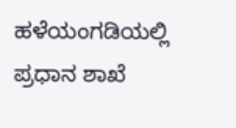ಹಳೆಯಂಗಡಿಯಲ್ಲಿ ಪ್ರಧಾನ ಶಾಖೆ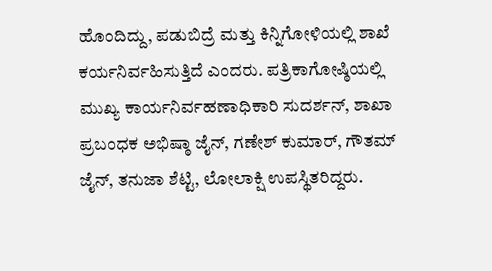ಹೊಂದಿದ್ದು, ಪಡುಬಿದ್ರೆ ಮತ್ತು ಕಿನ್ನಿಗೋಳಿಯಲ್ಲಿ ಶಾಖೆ ಕರ್ಯನಿರ್ವಹಿಸುತ್ತಿದೆ ಎಂದರು. ಪತ್ರಿಕಾಗೋಷ್ಠಿಯಲ್ಲಿ ಮುಖ್ಯ ಕಾರ್ಯನಿರ್ವಹಣಾಧಿಕಾರಿ ಸುದರ್ಶನ್, ಶಾಖಾ ಪ್ರಬಂಧಕ ಅಭಿಷ್ಠಾ ಜೈನ್, ಗಣೇಶ್ ಕುಮಾರ್, ಗೌತಮ್ ಜೈನ್, ತನುಜಾ ಶೆಟ್ಟಿ, ಲೋಲಾಕ್ಷಿ ಉಪಸ್ಥಿತರಿದ್ದರು.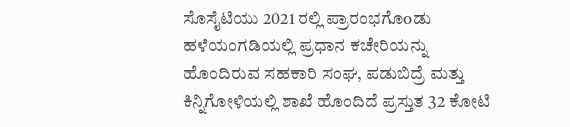ಸೊಸೈಟಿಯು 2021 ರಲ್ಲಿ ಪ್ರಾರಂಭಗೊoಡು ಹಳೆಯಂಗಡಿಯಲ್ಲಿ ಪ್ರಧಾನ ಕಚೇರಿಯನ್ನು ಹೊಂದಿರುವ ಸಹಕಾರಿ ಸಂಘ, ಪಡುಬಿದ್ರೆ ಮತ್ತು ಕಿನ್ನಿಗೋಳಿಯಲ್ಲಿ ಶಾಖೆ ಹೊಂದಿದೆ ಪ್ರಸ್ತುತ 32 ಕೋಟಿ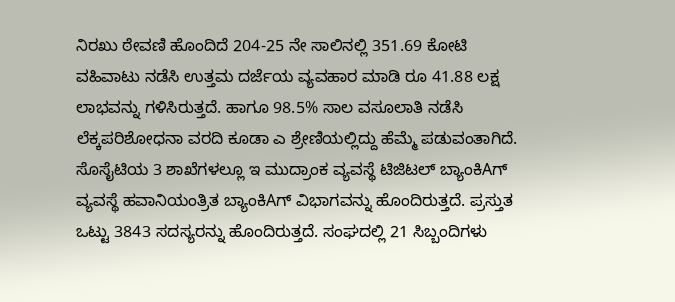ನಿರಖು ಠೇವಣಿ ಹೊಂದಿದೆ 204-25 ನೇ ಸಾಲಿನಲ್ಲಿ 351.69 ಕೋಟಿ ವಹಿವಾಟು ನಡೆಸಿ ಉತ್ತಮ ದರ್ಜೆಯ ವ್ಯವಹಾರ ಮಾಡಿ ರೂ 41.88 ಲಕ್ಷ ಲಾಭವನ್ನು ಗಳಿಸಿರುತ್ತದೆ. ಹಾಗೂ 98.5% ಸಾಲ ವಸೂಲಾತಿ ನಡೆಸಿ ಲೆಕ್ಕಪರಿಶೋಧನಾ ವರದಿ ಕೂಡಾ ಎ ಶ್ರೇಣಿಯಲ್ಲಿದ್ದು ಹೆಮ್ಮೆ ಪಡುವಂತಾಗಿದೆ. ಸೊಸೈಟಿಯ 3 ಶಾಖೆಗಳಲ್ಲೂ ಇ ಮುದ್ರಾಂಕ ವ್ಯವಸ್ಥೆ ಟಿಜಿಟಲ್ ಬ್ಯಾಂಕಿAಗ್ ವ್ಯವಸ್ಥೆ ಹವಾನಿಯಂತ್ರಿತ ಬ್ಯಾಂಕಿAಗ್ ವಿಭಾಗವನ್ನು ಹೊಂದಿರುತ್ತದೆ. ಪ್ರಸ್ತುತ ಒಟ್ಟು 3843 ಸದಸ್ಯರನ್ನು ಹೊಂದಿರುತ್ತದೆ. ಸಂಘದಲ್ಲಿ 21 ಸಿಬ್ಬಂದಿಗಳು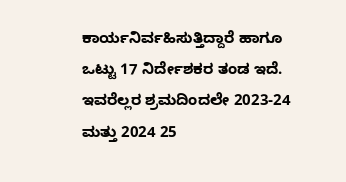ಕಾರ್ಯನಿರ್ವಹಿಸುತ್ತಿದ್ದಾರೆ ಹಾಗೂ ಒಟ್ಟು 17 ನಿರ್ದೇಶಕರ ತಂಡ ಇದೆ. ಇವರೆಲ್ಲರ ಶ್ರಮದಿಂದಲೇ 2023-24 ಮತ್ತು 2024 25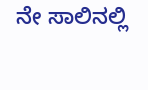ನೇ ಸಾಲಿನಲ್ಲಿ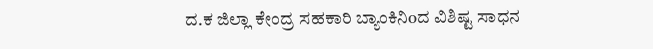ದ.ಕ ಜಿಲ್ಲಾ ಕೇಂದ್ರ ಸಹಕಾರಿ ಬ್ಯಾಂಕಿನಿoದ ವಿಶಿಷ್ಟ ಸಾಧನ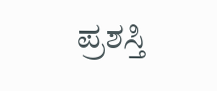ಪ್ರಶಸ್ತಿ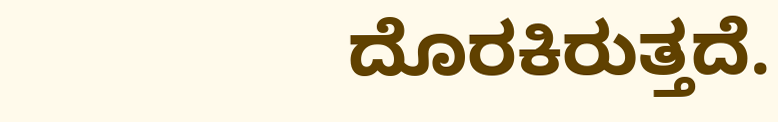ದೊರಕಿರುತ್ತದೆ.